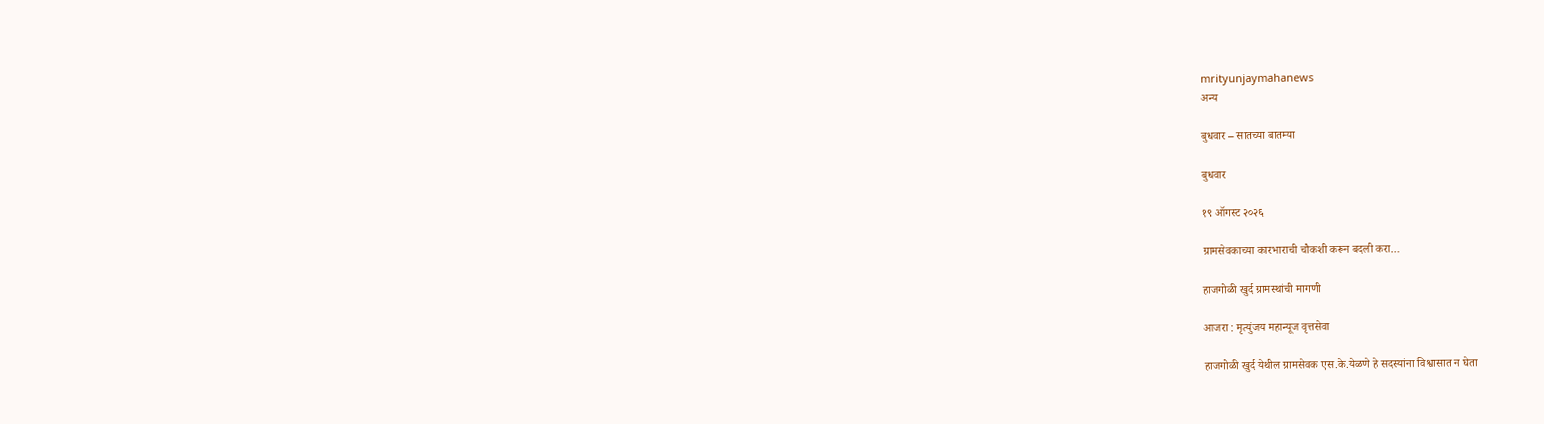mrityunjaymahanews
अन्य

बुधवार – सातच्या बातम्या

बुधवार

१९ ऑगस्ट २०२६

ग्रामसेवकाच्या कारभाराची चौकशी करून बदली करा…

हाजगोळी खुर्द ग्रामस्थांची मागणी

आजरा : मृत्युंजय महान्यूज वृत्तसेवा

हाजगोळी खुर्द येथील ग्रामसेवक एस.के.येळणे हे सदस्यांना विश्वासात न घेता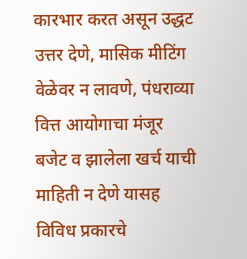कारभार करत असून उद्धट उत्तर देणे, मासिक मीटिंग वेळेवर न लावणे, पंधराव्या वित्त आयोगाचा मंजूर बजेट व झालेला खर्च याची माहिती न देणे यासह विविध प्रकारचे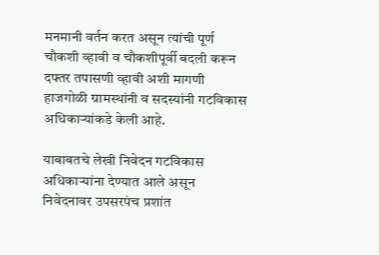मनमानी वर्तन करत असून त्यांची पूर्ण चौकशी व्हावी व चौकशीपूर्वी बदली करून दफ्तर तपासणी व्हावी अशी मागणी हाजगोळी ग्रामस्थांनी व सदस्यांनी गटविकास अधिकाऱ्यांकडे केली आहे.

याबाबतचे लेखी निवेदन गटविकास अधिकाऱ्यांना देण्यात आले असून निवेदनावर उपसरपंच प्रशांत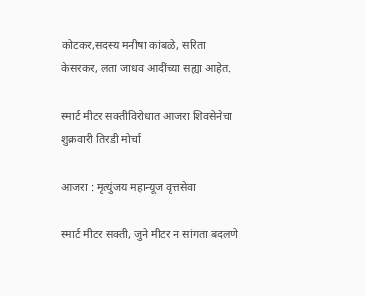कोटकर,सदस्य मनीषा कांबळे, सरिता केसरकर, लता जाधव आदींच्या सह्या आहेत.

स्मार्ट मीटर सक्तीविरोधात आजरा शिवसेनेचा शुक्रवारी तिरडी मोर्चा

आजरा : मृत्युंजय महान्यूज वृत्तसेवा

स्मार्ट मीटर सक्ती, जुने मीटर न सांगता बदलणे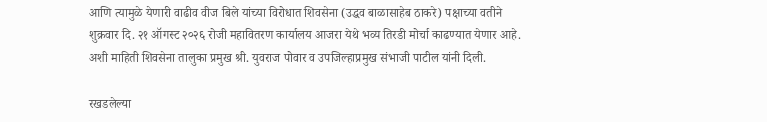आणि त्यामुळे येणारी वाढीव वीज बिले यांच्या विरोधात शिवसेना (उद्धव बाळासाहेब ठाकरे) पक्षाच्या वतीने शुक्रवार दि. २१ ऑगस्ट २०२६ रोजी महावितरण कार्यालय आजरा येथे भव्य तिरडी मोर्चा काढण्यात येणार आहे. अशी माहिती शिवसेना तालुका प्रमुख श्री. युवराज पोवार व उपजिल्हाप्रमुख संभाजी पाटील यांनी दिली.

रखडलेल्या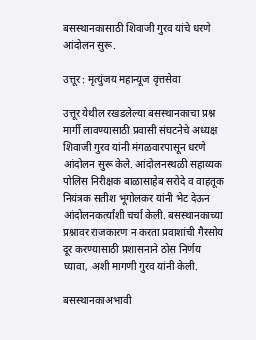बसस्थानकासाठी शिवाजी गुरव यांचे धरणे आंदोलन सुरू.

उत्तूर : मृत्युंजय महान्यूज वृत्तसेवा

उत्तूर येथील रखडलेल्या बसस्थानकाचा प्रश्न मार्गी लावण्यासाठी प्रवासी संघटनेचे अध्यक्ष शिवाजी गुरव यांनी मंगळवारपासून धरणे आंदोलन सुरू केले. आंदोलनस्थळी सहाय्यक पोलिस निरीक्षक बाळासाहेब सरोदे व वाहतूक नियंत्रक सतीश भूगोलकर यांनी भेट देऊन आंदोलनकर्त्यांशी चर्चा केली. बसस्थानकाच्या प्रश्नावर राजकारण न करता प्रवाशांची गैरसोय दूर करण्यासाठी प्रशासनाने ठोस निर्णय घ्यावा, अशी मागणी गुरव यांनी केली.

बसस्थानकाअभावी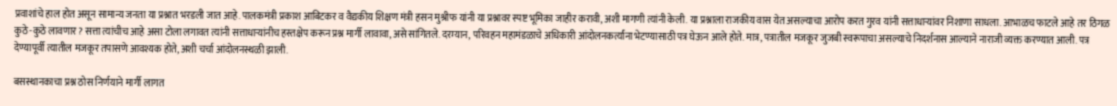प्रवाशांचे हाल होत असून सामान्य जनता या प्रश्नात भरडली जात आहे. पालकमंत्री प्रकाश आबिटकर व वैद्यकीय शिक्षण मंत्री हसन मुश्रीफ यांनी या प्रश्नावर स्पष्ट भूमिका जाहीर करावी, अशी मागणी त्यांनी केली. या प्रश्नाला राजकीय वास येत असल्याचा आरोप करत गुरव यांनी सत्ताधाऱ्यांवर निशाणा साधला. आभाळच फाटले आहे तर ठिगळ कुठे-कुठे लावणार? सत्ता त्यांचीच आहे असा टोला लगावत त्यांनी सत्ताधाऱ्यांनीच हस्तक्षेप करून प्रश्न मार्गी लावावा, असे सांगितले. दरम्यान, परिवहन महामंडळाचे अधिकारी आंदोलनकर्त्यांना भेटण्यासाठी पत्र घेऊन आले होते. मात्र, पत्रातील मजकूर जुजबी स्वरूपाचा असल्याचे निदर्शनास आल्याने नाराजी व्यक्त करण्यात आली. पत्र देण्यापूर्वी त्यातील मजकूर तपासणे आवश्यक होते, अशी चर्चा आंदोलनस्थळी झाली.

बसस्थानकाचा प्रश्न ठोस निर्णयाने मार्गी लागत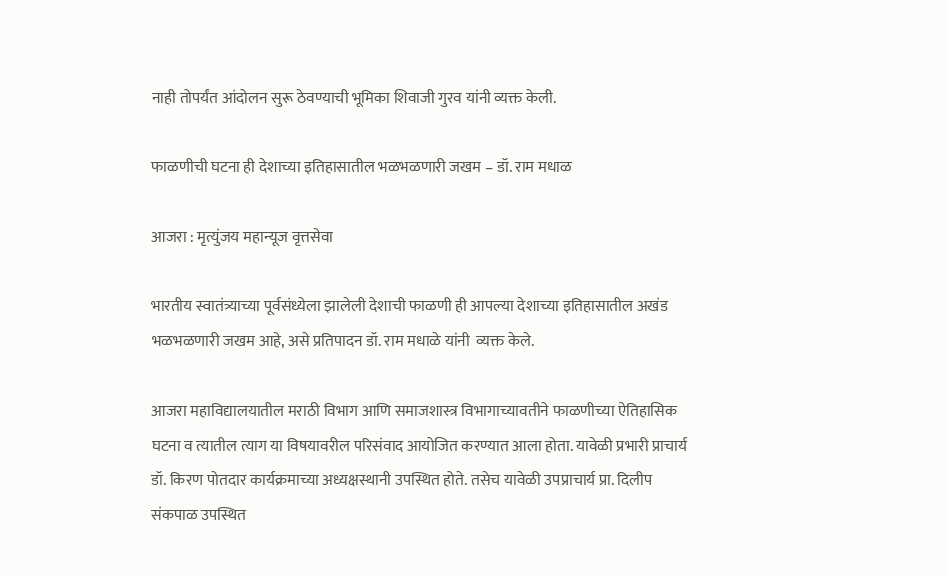नाही तोपर्यंत आंदोलन सुरू ठेवण्याची भूमिका शिवाजी गुरव यांनी व्यक्त केली.

फाळणीची घटना ही देशाच्या इतिहासातील भळभळणारी जखम – डॉ. राम मधाळ

आजरा : मृत्युंजय महान्यूज वृत्तसेवा

भारतीय स्वातंत्र्याच्या पूर्वसंध्येला झालेली देशाची फाळणी ही आपल्या देशाच्या इतिहासातील अखंड भळभळणारी जखम आहे, असे प्रतिपादन डॉ. राम मधाळे यांनी  व्यक्त केले.

आजरा महाविद्यालयातील मराठी विभाग आणि समाजशास्त्र विभागाच्यावतीने फाळणीच्या ऐतिहासिक घटना व त्यातील त्याग या विषयावरील परिसंवाद आयोजित करण्यात आला होता. यावेळी प्रभारी प्राचार्य डॉ. किरण पोतदार कार्यक्रमाच्या अध्यक्षस्थानी उपस्थित होते. तसेच यावेळी उपप्राचार्य प्रा. दिलीप संकपाळ उपस्थित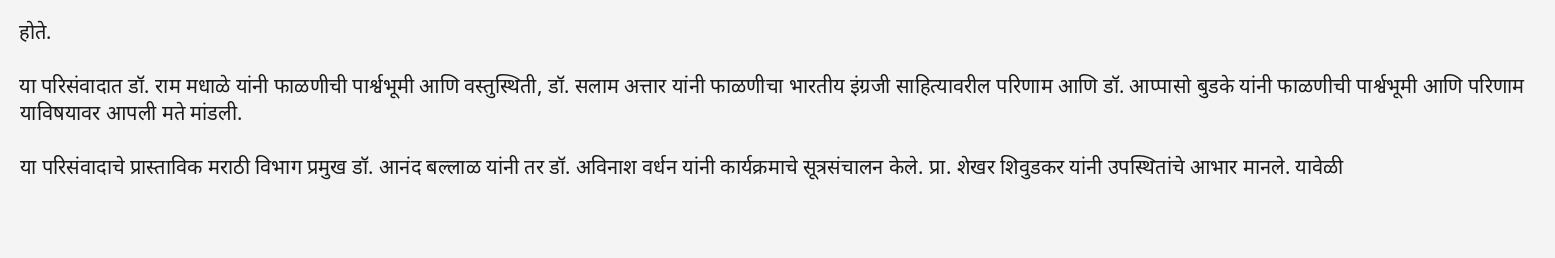होते.

या परिसंवादात डॉ. राम मधाळे यांनी फाळणीची पार्श्वभूमी आणि वस्तुस्थिती, डॉ. सलाम अत्तार यांनी फाळणीचा भारतीय इंग्रजी साहित्यावरील परिणाम आणि डॉ. आप्पासो बुडके यांनी फाळणीची पार्श्वभूमी आणि परिणाम याविषयावर आपली मते मांडली.

या परिसंवादाचे प्रास्ताविक मराठी विभाग प्रमुख डॉ. आनंद बल्लाळ यांनी तर डॉ. अविनाश वर्धन यांनी कार्यक्रमाचे सूत्रसंचालन केले. प्रा. शेखर शिवुडकर यांनी उपस्थितांचे आभार मानले. यावेळी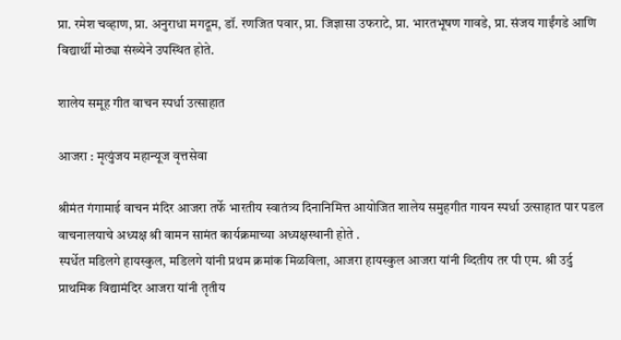प्रा. रमेश चव्हाण, प्रा. अनुराधा मगदूम, डॉ. रणजित पवार, प्रा. जिज्ञासा उफराटे, प्रा. भारतभूषण गावडे, प्रा. संजय गाईंगडे आणि विद्यार्थी मोठ्या संख्येने उपस्थित होते.

शालेय समूह गीत वाचन स्पर्धा उत्साहात

आजरा : मृत्युंजय महान्यूज वृत्तसेवा

श्रीमंत गंगामाई वाचन मंदिर आजरा तर्फे भारतीय स्वातंत्र्य दिनानिमित्त आयोजित शालेय समुहगीत गायन स्पर्धा उत्साहात पार पडल वाचनालयाचे अध्यक्ष श्री वामन सामंत कार्यक्रमाच्या अध्यक्षस्थानी होते .
स्पर्धेत मडिलगे हायस्कुल, मडिलगे यांनी प्रथम क्रमांक मिळविला, आजरा हायस्कुल आजरा यांनी व्दितीय तर पी एम. श्री उर्दु प्राथमिक विद्यामंदिर आजरा यांनी तृतीय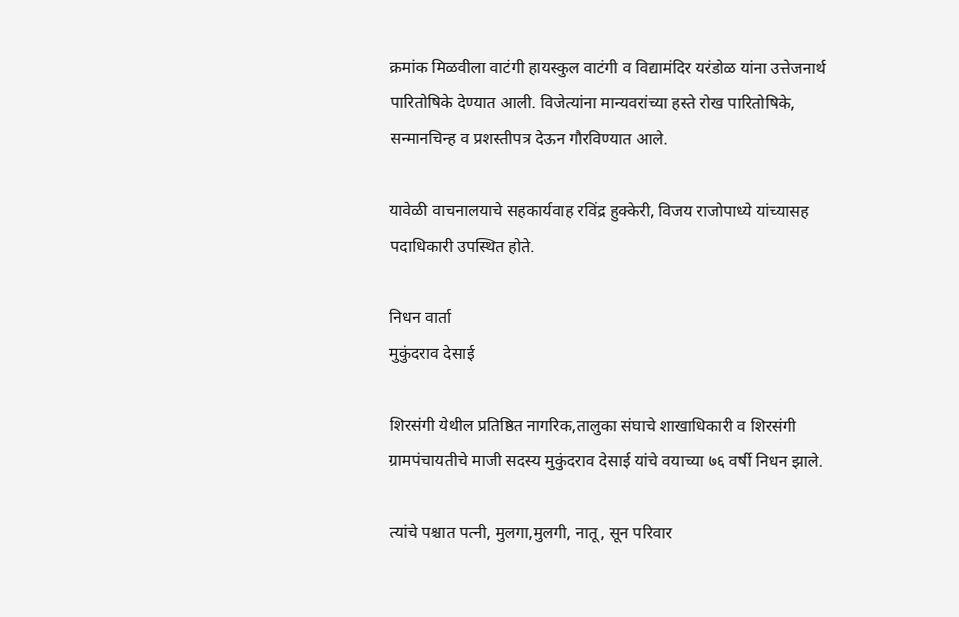क्रमांक मिळवीला वाटंगी हायस्कुल वाटंगी व विद्यामंदिर यरंडोळ यांना उत्तेजनार्थ पारितोषिके देण्यात आली. विजेत्यांना मान्यवरांच्या हस्ते रोख पारितोषिके, सन्मानचिन्ह व प्रशस्तीपत्र देऊन गौरविण्यात आले.

यावेळी वाचनालयाचे सहकार्यवाह रविंद्र हुक्केरी, विजय राजोपाध्ये यांच्यासह पदाधिकारी उपस्थित होते.

निधन वार्ता
मुकुंदराव देसाई

शिरसंगी येथील प्रतिष्ठित नागरिक,तालुका संघाचे शाखाधिकारी व शिरसंगी ग्रामपंचायतीचे माजी सदस्य मुकुंदराव देसाई यांचे वयाच्या ७६ वर्षी निधन झाले.

त्यांचे पश्चात पत्नी, मुलगा,मुलगी, नातू, सून परिवार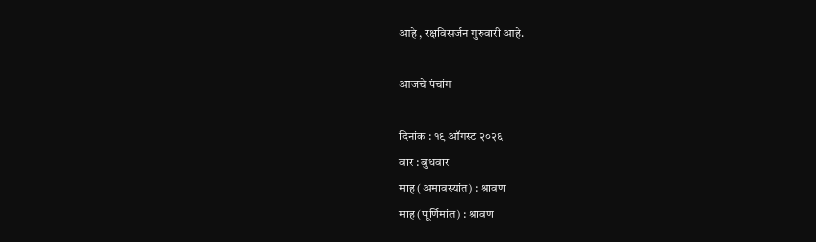आहे , रक्षविसर्जन गुरुवारी आहे.

आजचे पंचांग

दिनांक : १९ ऑगस्ट २०२६
वार : बुधवार
माह (अमावस्यांत) : श्रावण
माह (पूर्णिमांत) : श्रावण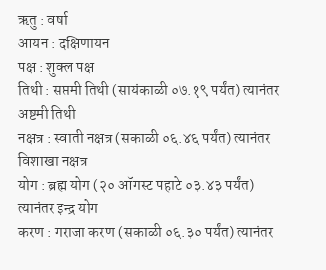ऋतु : वर्षा
आयन : दक्षिणायन
पक्ष : शुक्ल पक्ष
तिथी : सप्तमी तिथी (सायंकाळी ०७.१९ पर्यंत) त्यानंतर अष्टमी तिथी
नक्षत्र : स्वाती नक्षत्र (सकाळी ०६.४६ पर्यंत) त्यानंतर विशाखा नक्षत्र
योग : ब्रह्म योग (२० ऑगस्ट पहाटे ०३.४३ पर्यंत) त्यानंतर इन्द्र योग
करण : गराजा करण (सकाळी ०६.३० पर्यंत) त्यानंतर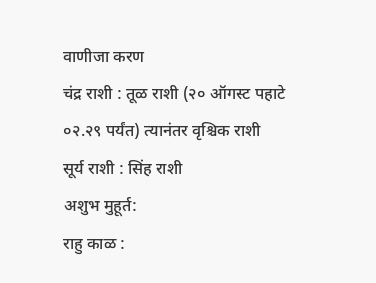वाणीजा करण
चंद्र राशी : तूळ राशी (२० ऑगस्ट पहाटे ०२.२९ पर्यंत) त्यानंतर वृश्चिक राशी
सूर्य राशी : सिंह राशी
अशुभ मुहूर्त:
राहु काळ :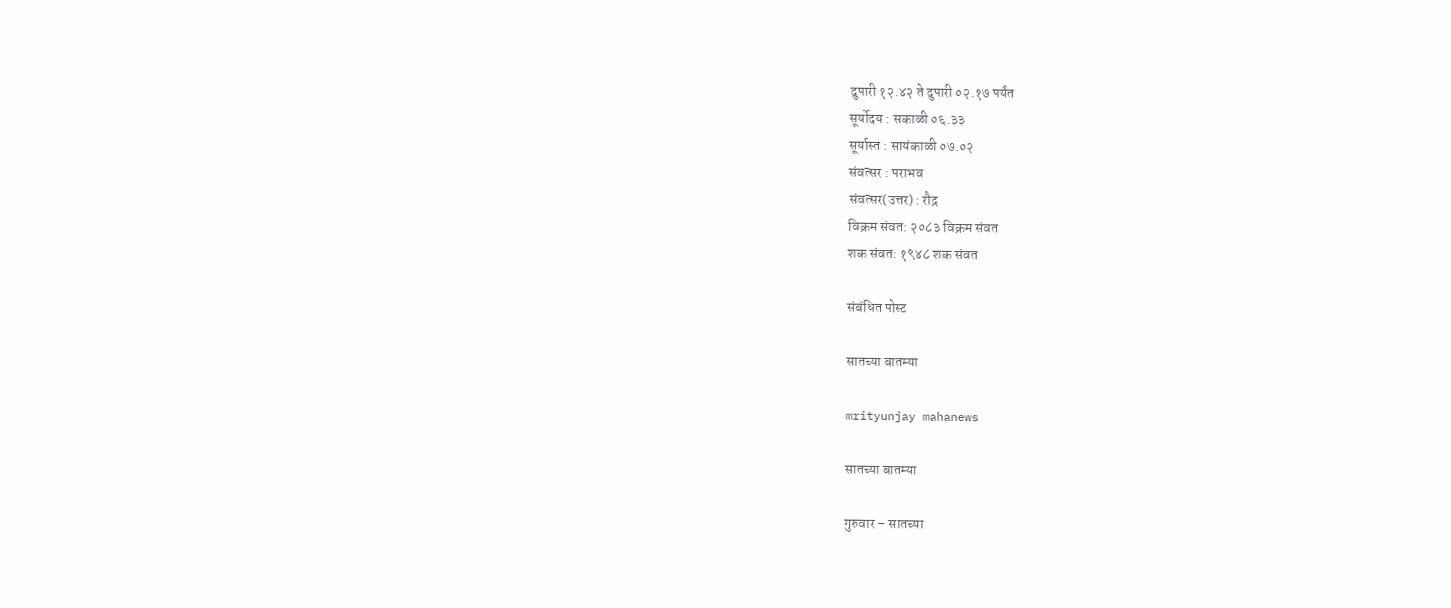दुपारी १२.४२ ते दुपारी ०२.१७ पर्यंत
सूर्योदय : सकाळी ०६.३३
सूर्यास्त : सायंकाळी ०७.०२
संवत्सर : पराभव
संवत्सर(उत्तर) : रौद्र
विक्रम संवत: २०८३ विक्रम संवत
शक संवत: १९४८ शक संवत

संबंधित पोस्ट

सातच्या बातम्या

mrityunjay mahanews

सातच्या बातम्या

गुरुवार – सातच्या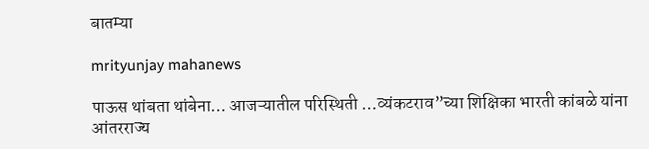बातम्या

mrityunjay mahanews

पाऊस थांबता थांबेना… आजऱ्यातील परिस्थिती …व्यंकटराव”च्या शिक्षिका भारती कांबळे यांना आंतरराज्य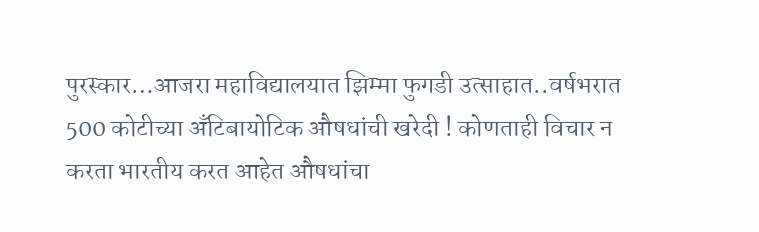पुरस्कार…आजरा महाविद्यालयात झिम्मा फुगडी उत्साहात..वर्षभरात 500 कोटीच्या अँटिबायोटिक औषधांची खरेदी ! कोणताही विचार न करता भारतीय करत आहेत औषधांचा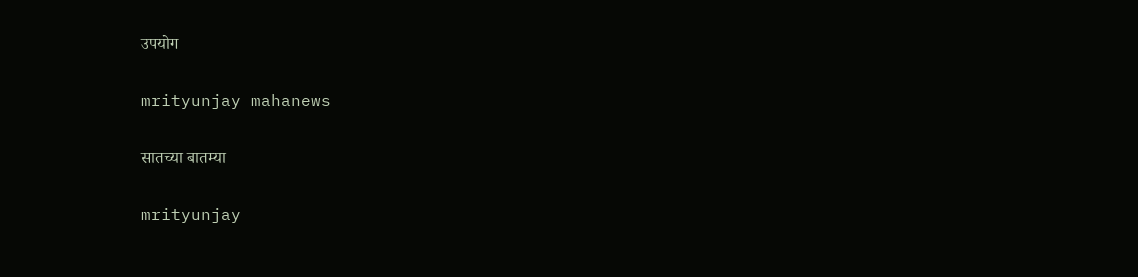उपयोग

mrityunjay mahanews

सातच्या बातम्या

mrityunjay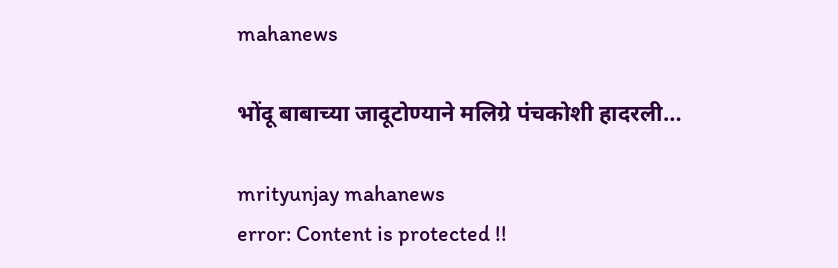mahanews

भोंदू बाबाच्या जादूटोण्याने मलिग्रे पंचकोशी हादरली…

mrityunjay mahanews
error: Content is protected !!